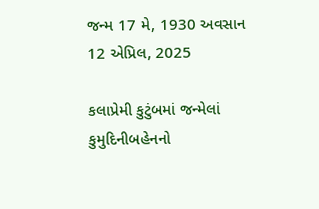જન્મ 17 મે, 1930 અવસાન 12 એપ્રિલ, 2025

કલાપ્રેમી કુટુંબમાં જન્મેલાં કુમુદિનીબહેનનો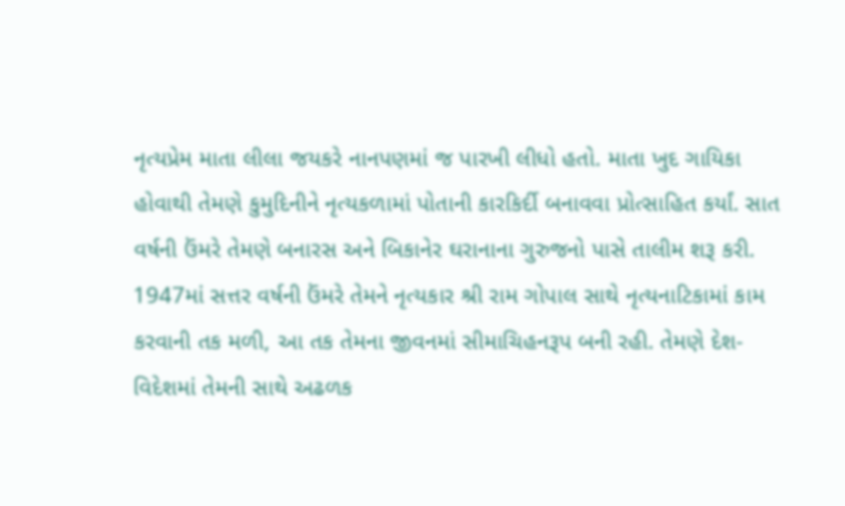નૃત્યપ્રેમ માતા લીલા જયકરે નાનપણમાં જ પારખી લીધો હતો. માતા ખુદ ગાયિકા હોવાથી તેમણે કુમુદિનીને નૃત્યકળામાં પોતાની કારકિર્દી બનાવવા પ્રોત્સાહિત કર્યાં. સાત વર્ષની ઉંમરે તેમણે બનારસ અને બિકાનેર ઘરાનાના ગુરુજનો પાસે તાલીમ શરૂ કરી. 1947માં સત્તર વર્ષની ઉંમરે તેમને નૃત્યકાર શ્રી રામ ગોપાલ સાથે નૃત્યનાટિકામાં કામ કરવાની તક મળી, આ તક તેમના જીવનમાં સીમાચિહનરૂપ બની રહી. તેમણે દેશ-વિદેશમાં તેમની સાથે અઢળક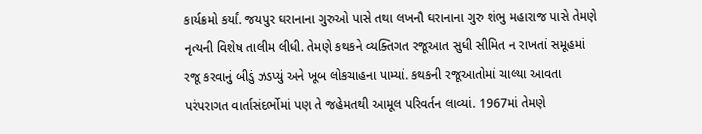કાર્યક્રમો કર્યાં. જયપુર ઘરાનાના ગુરુઓ પાસે તથા લખનૌ ઘરાનાના ગુરુ શંભુ મહારાજ પાસે તેમણે નૃત્યની વિશેષ તાલીમ લીધી. તેમણે કથકને વ્યક્તિગત રજૂઆત સુધી સીમિત ન રાખતાં સમૂહમાં રજૂ કરવાનું બીડું ઝડપ્યું અને ખૂબ લોકચાહના પામ્યાં. કથકની રજૂઆતોમાં ચાલ્યા આવતા પરંપરાગત વાર્તાસંદર્ભોમાં પણ તે જહેમતથી આમૂલ પરિવર્તન લાવ્યાં. 1967માં તેમણે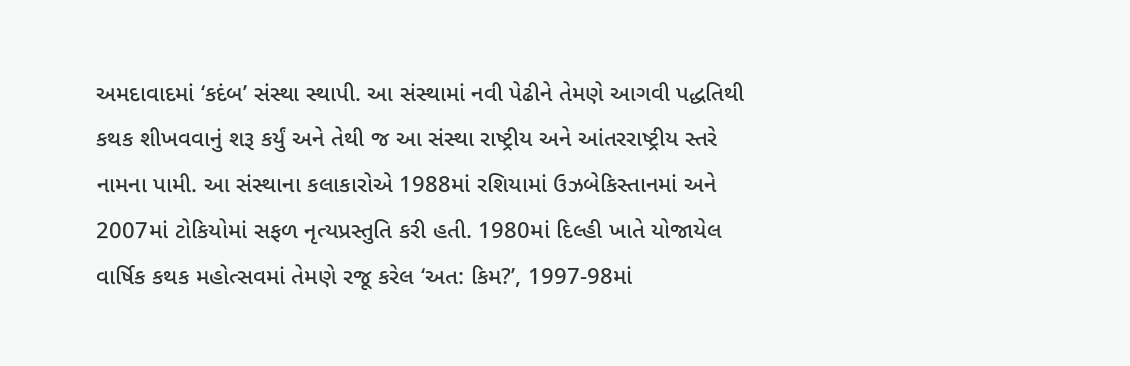અમદાવાદમાં ‘કદંબ’ સંસ્થા સ્થાપી. આ સંસ્થામાં નવી પેઢીને તેમણે આગવી પદ્ધતિથી કથક શીખવવાનું શરૂ કર્યું અને તેથી જ આ સંસ્થા રાષ્ટ્રીય અને આંતરરાષ્ટ્રીય સ્તરે નામના પામી. આ સંસ્થાના કલાકારોએ 1988માં રશિયામાં ઉઝબેકિસ્તાનમાં અને 2007માં ટોકિયોમાં સફળ નૃત્યપ્રસ્તુતિ કરી હતી. 1980માં દિલ્હી ખાતે યોજાયેલ વાર્ષિક કથક મહોત્સવમાં તેમણે રજૂ કરેલ ‘અત: કિમ?’, 1997-98માં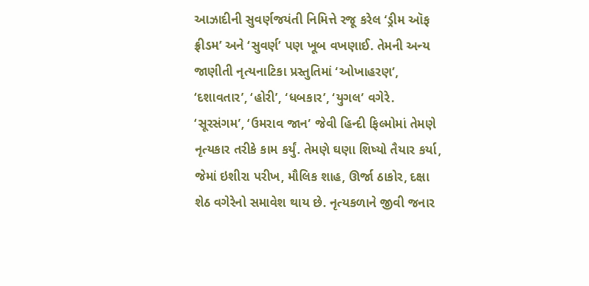આઝાદીની સુવર્ણજયંતી નિમિત્તે રજૂ કરેલ ‘ડ્રીમ ઑફ ફ્રીડમ’ અને ‘સુવર્ણ’ પણ ખૂબ વખણાઈ. તેમની અન્ય જાણીતી નૃત્યનાટિકા પ્રસ્તુતિમાં ‘ઓખાહરણ’, ‘દશાવતાર’, ‘હોરી’, ‘ધબકાર’, ‘યુગલ’ વગેરે. ‘સૂરસંગમ’, ‘ઉમરાવ જાન’ જેવી હિન્દી ફિલ્મોમાં તેમણે નૃત્યકાર તરીકે કામ કર્યું. તેમણે ઘણા શિષ્યો તૈયાર કર્યા, જેમાં ઇશીરા પરીખ, મૌલિક શાહ, ઊર્જા ઠાકોર, દક્ષા શેઠ વગેરેનો સમાવેશ થાય છે. નૃત્યકળાને જીવી જનાર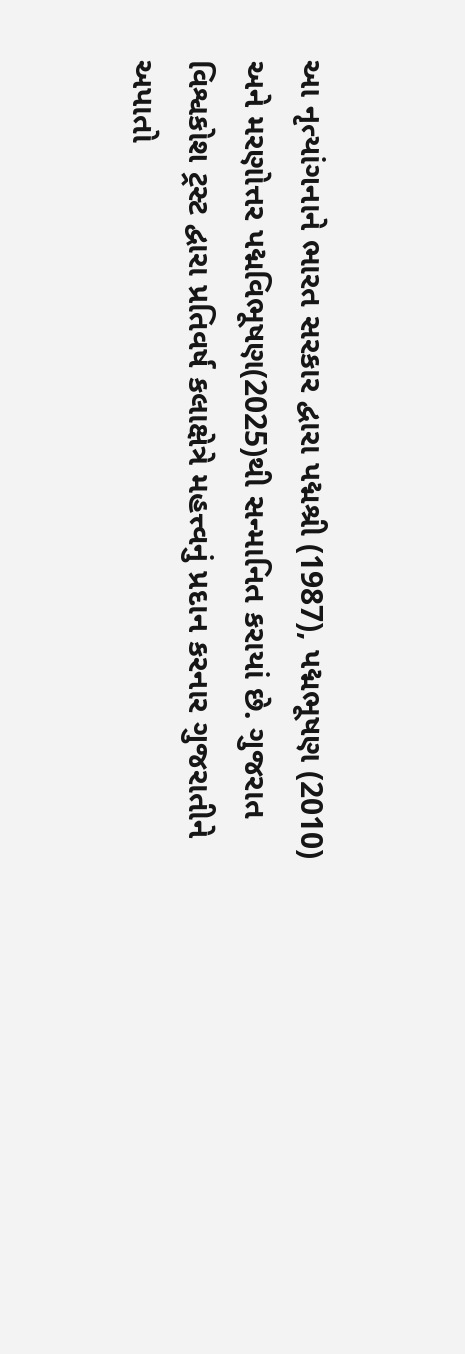આ નૃત્યાંગનાને ભારત સરકાર દ્વારા પદ્મશ્રી (1987), પદ્મભૂષણ (2010) અને મરણોત્તર પદ્મવિભૂષણ(2025)થી સન્માનિત કરાયાં છે. ગુજરાત વિશ્વકોશ ટ્રસ્ટ દ્વારા પ્રતિવર્ષ કલાક્ષેત્રે મહત્ત્વનું પ્રદાન કરનાર ગુજરાતીને અપાતો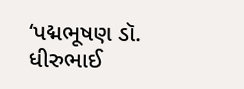‘પદ્મભૂષણ ડૉ. ધીરુભાઈ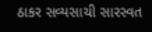ઠાકર સવ્યસાચી સારસ્વત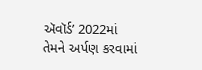ઍવૉર્ડ’ 2022માં તેમને અર્પણ કરવામાં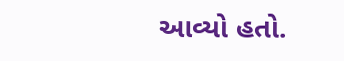આવ્યો હતો.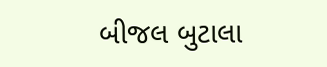બીજલ બુટાલા